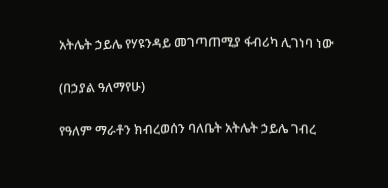አትሌት ኃይሌ የሃዩንዳይ መገጣጠሚያ ፋብሪካ ሊገነባ ነው

(በኃያል ዓለማየሁ)

የዓለም ማራቶን ክብረወሰን ባለቤት አትሌት ኃይሌ ገብረ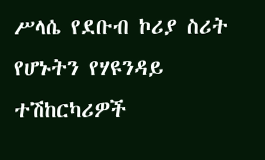ሥላሴ የደቡብ ኮሪያ ስሪት የሆኑትን የሃዩንዳይ ተሽከርካሪዎች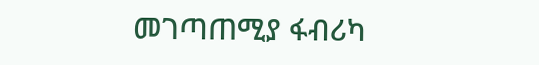መገጣጠሚያ ፋብሪካ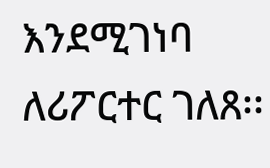እንደሚገነባ ለሪፖርተር ገለጸ፡፡